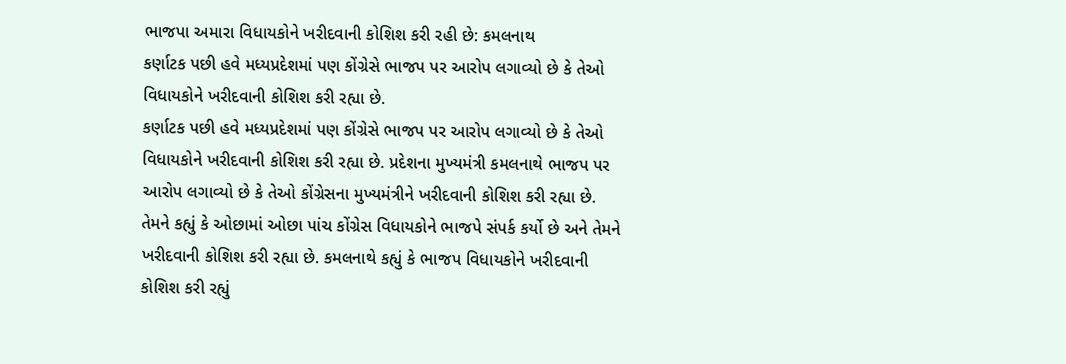ભાજપા અમારા વિધાયકોને ખરીદવાની કોશિશ કરી રહી છે: કમલનાથ
કર્ણાટક પછી હવે મધ્યપ્રદેશમાં પણ કોંગ્રેસે ભાજપ પર આરોપ લગાવ્યો છે કે તેઓ વિધાયકોને ખરીદવાની કોશિશ કરી રહ્યા છે.
કર્ણાટક પછી હવે મધ્યપ્રદેશમાં પણ કોંગ્રેસે ભાજપ પર આરોપ લગાવ્યો છે કે તેઓ વિધાયકોને ખરીદવાની કોશિશ કરી રહ્યા છે. પ્રદેશના મુખ્યમંત્રી કમલનાથે ભાજપ પર આરોપ લગાવ્યો છે કે તેઓ કોંગ્રેસના મુખ્યમંત્રીને ખરીદવાની કોશિશ કરી રહ્યા છે. તેમને કહ્યું કે ઓછામાં ઓછા પાંચ કોંગ્રેસ વિધાયકોને ભાજપે સંપર્ક કર્યો છે અને તેમને ખરીદવાની કોશિશ કરી રહ્યા છે. કમલનાથે કહ્યું કે ભાજપ વિધાયકોને ખરીદવાની કોશિશ કરી રહ્યું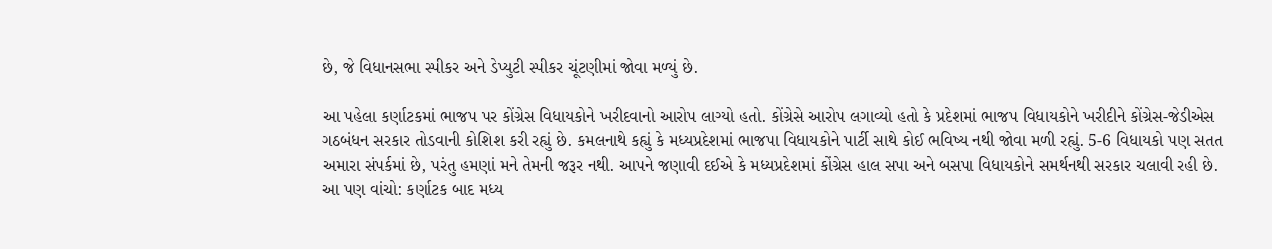છે, જે વિધાનસભા સ્પીકર અને ડેપ્યુટી સ્પીકર ચૂંટણીમાં જોવા મળ્યું છે.

આ પહેલા કર્ણાટકમાં ભાજપ પર કોંગ્રેસ વિધાયકોને ખરીદવાનો આરોપ લાગ્યો હતો. કોંગ્રેસે આરોપ લગાવ્યો હતો કે પ્રદેશમાં ભાજપ વિધાયકોને ખરીદીને કોંગ્રેસ-જેડીએસ ગઠબંધન સરકાર તોડવાની કોશિશ કરી રહ્યું છે. કમલનાથે કહ્યું કે મધ્યપ્રદેશમાં ભાજપા વિધાયકોને પાર્ટી સાથે કોઈ ભવિષ્ય નથી જોવા મળી રહ્યું. 5-6 વિધાયકો પણ સતત અમારા સંપર્કમાં છે, પરંતુ હમણાં મને તેમની જરૂર નથી. આપને જણાવી દઈએ કે મધ્યપ્રદેશમાં કોંગ્રેસ હાલ સપા અને બસપા વિધાયકોને સમર્થનથી સરકાર ચલાવી રહી છે.
આ પણ વાંચો: કર્ણાટક બાદ મધ્ય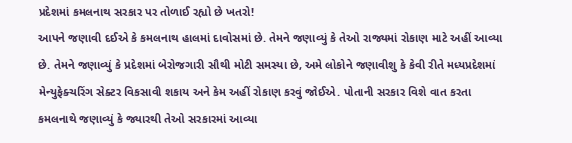પ્રદેશમાં કમલનાથ સરકાર પર તોળાઈ રહ્યો છે ખતરો!
આપને જણાવી દઈએ કે કમલનાથ હાલમાં દાવોસમાં છે. તેમને જણાવ્યું કે તેઓ રાજ્યમાં રોકાણ માટે અહીં આવ્યા છે. તેમને જણાવ્યું કે પ્રદેશમાં બેરોજગારી સૌથી મોટી સમસ્યા છે, અમે લોકોને જણાવીશુ કે કેવી રીતે મધ્યપ્રદેશમાં મેન્યુફેક્ચરિંગ સેક્ટર વિકસાવી શકાય અને કેમ અહીં રોકાણ કરવું જોઈએ. પોતાની સરકાર વિશે વાત કરતા કમલનાથે જણાવ્યું કે જ્યારથી તેઓ સરકારમાં આવ્યા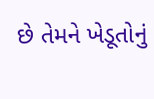છે તેમને ખેડૂતોનું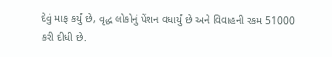દેવું માફ કર્યું છે, વૃદ્ધ લોકોનું પેંશન વધાર્યું છે અને વિવાહની રકમ 51000 કરી દીધી છે.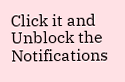Click it and Unblock the Notifications